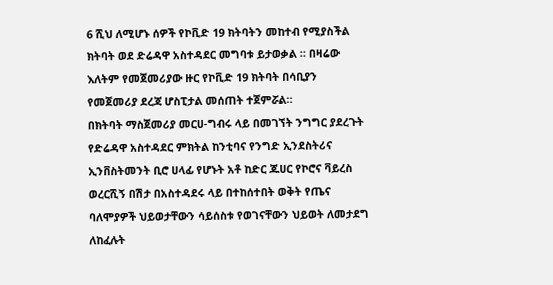6 ሺህ ለሚሆኑ ሰዎች የኮቪድ 19 ክትባትን መከተብ የሚያስችል ክትባት ወደ ድሬዳዋ አስተዳደር መግባቱ ይታወቃል ። በዛሬው እለትም የመጀመሪያው ዙር የኮቪድ 19 ክትባት በሳቢያን የመጀመሪያ ደረጃ ሆስፒታል መሰጠት ተጀምሯል።
በክትባት ማስጀመሪያ መርሀ-ግብሩ ላይ በመገኘት ንግግር ያደረጉት የድሬዳዋ አስተዳደር ምክትል ከንቲባና የንግድ ኢንደስትሪና ኢንቨስትመንት ቢሮ ሀላፊ የሆኑት አቶ ከድር ጁሀር የኮሮና ቫይረስ ወረርሺኝ በሽታ በአስተዳደሩ ላይ በተከሰተበት ወቅት የጤና ባለሞያዎች ህይወታቸውን ሳይሰስቱ የወገናቸውን ህይወት ለመታደግ ለከፈሉት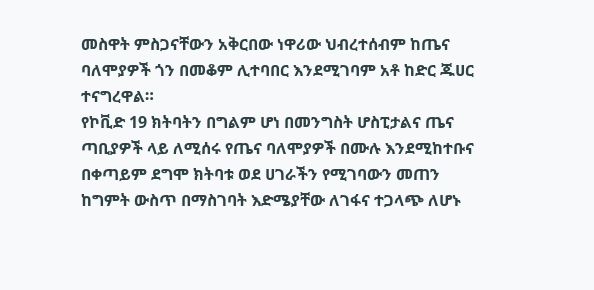መስዋት ምስጋናቸውን አቅርበው ነዋሪው ህብረተሰብም ከጤና ባለሞያዎች ጎን በመቆም ሊተባበር እንደሚገባም አቶ ከድር ጁሀር ተናግረዋል።
የኮቪድ 19 ክትባትን በግልም ሆነ በመንግስት ሆስፒታልና ጤና ጣቢያዎች ላይ ለሚሰሩ የጤና ባለሞያዎች በሙሉ እንደሚከተቡና በቀጣይም ደግሞ ክትባቱ ወደ ሀገራችን የሚገባውን መጠን ከግምት ውስጥ በማስገባት እድሜያቸው ለገፋና ተጋላጭ ለሆኑ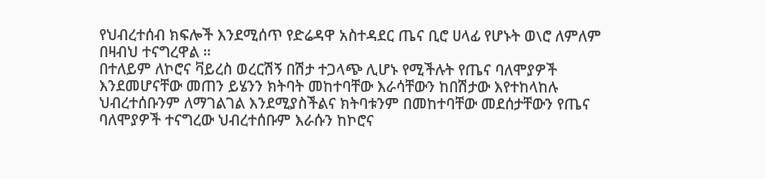የህብረተሰብ ክፍሎች እንደሚሰጥ የድሬዳዋ አስተዳደር ጤና ቢሮ ሀላፊ የሆኑት ወ\ሮ ለምለም በዛብህ ተናግረዋል ።
በተለይም ለኮሮና ቫይረስ ወረርሽኝ በሽታ ተጋላጭ ሊሆኑ የሚችሉት የጤና ባለሞያዎች እንደመሆናቸው መጠን ይሄንን ክትባት መከተባቸው እራሳቸውን ከበሽታው እየተከላከሉ ህብረተሰቡንም ለማገልገል እንደሚያስችልና ክትባቱንም በመከተባቸው መደሰታቸውን የጤና ባለሞያዎች ተናግረው ህብረተሰቡም እራሱን ከኮሮና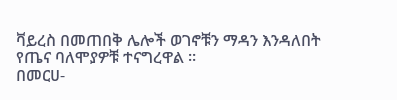ቫይረስ በመጠበቅ ሌሎች ወገኖቹን ማዳን እንዳለበት የጤና ባለሞያዎቹ ተናግረዋል ።
በመርሀ-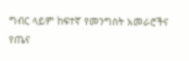ግብር ላይም ከፍተኛ የመንግስት አመራሮችና የጤና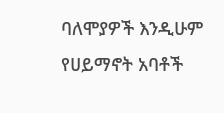ባለሞያዎች እንዲሁም የሀይማኖት አባቶች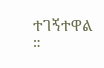ተገኝተዋል ።